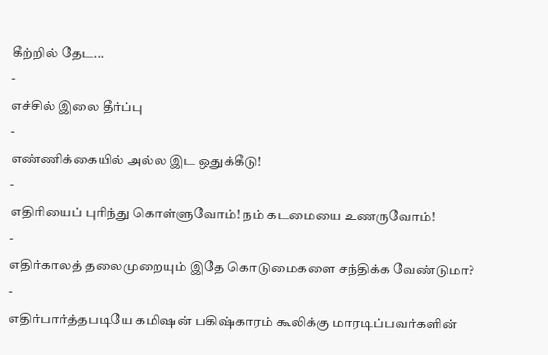கீற்றில் தேட...
-
எச்சில் இலை தீர்ப்பு
-
எண்ணிக்கையில் அல்ல இட ஒதுக்கீடு!
-
எதிரியைப் புரிந்து கொள்ளுவோம்! நம் கடமையை உணருவோம்!
-
எதிர்காலத் தலைமுறையும் இதே கொடுமைகளை சந்திக்க வேண்டுமா?
-
எதிர்பார்த்தபடியே கமிஷன் பகிஷ்காரம் கூலிக்கு மாரடிப்பவர்களின்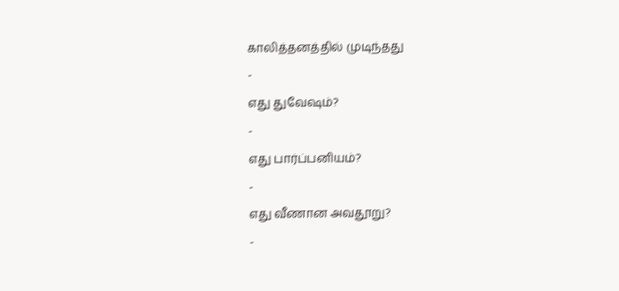காலித்தனத்தில் முடிந்தது
-
எது துவேஷம்?
-
எது பார்ப்பனியம்?
-
எது வீணான அவதூறு?
-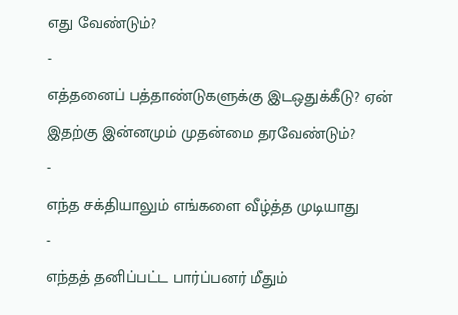எது வேண்டும்?
-
எத்தனைப் பத்தாண்டுகளுக்கு இடஒதுக்கீடு? ஏன் இதற்கு இன்னமும் முதன்மை தரவேண்டும்?
-
எந்த சக்தியாலும் எங்களை வீழ்த்த முடியாது
-
எந்தத் தனிப்பட்ட பார்ப்பனர் மீதும்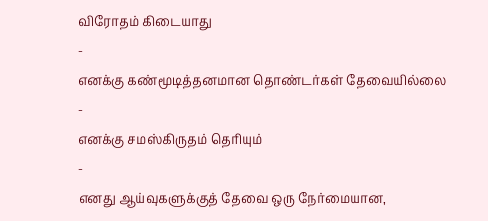விரோதம் கிடையாது
-
எனக்கு கண்மூடித்தனமான தொண்டர்கள் தேவையில்லை
-
எனக்கு சமஸ்கிருதம் தெரியும்
-
எனது ஆய்வுகளுக்குத் தேவை ஒரு நேர்மையான,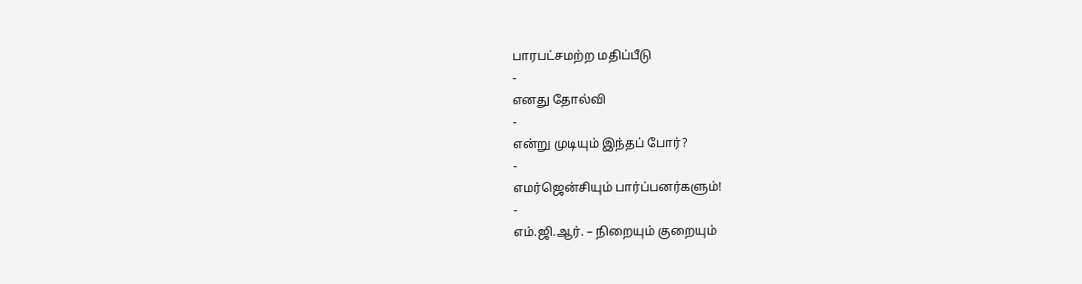பாரபட்சமற்ற மதிப்பீடு
-
எனது தோல்வி
-
என்று முடியும் இந்தப் போர்?
-
எமர்ஜென்சியும் பார்ப்பனர்களும்!
-
எம்.ஜி.ஆர். – நிறையும் குறையும்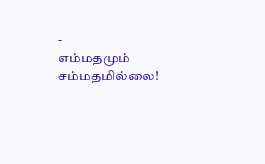-
எம்மதமும் சம்மதமில்லை!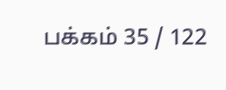பக்கம் 35 / 122